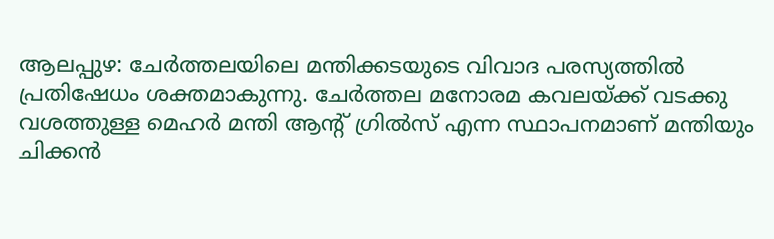ആലപ്പുഴ: ചേർത്തലയിലെ മന്തിക്കടയുടെ വിവാദ പരസ്യത്തിൽ പ്രതിഷേധം ശക്തമാകുന്നു. ചേർത്തല മനോരമ കവലയ്ക്ക് വടക്കു വശത്തുള്ള മെഹർ മന്തി ആൻ്റ് ഗ്രിൽസ് എന്ന സ്ഥാപനമാണ് മന്തിയും ചിക്കൻ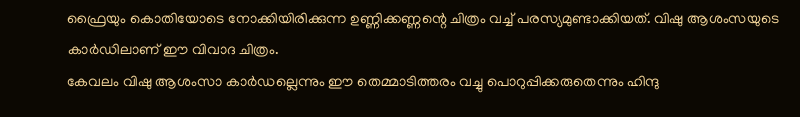ഫ്രൈയും കൊതിയോടെ നോക്കിയിരിക്കുന്ന ഉണ്ണിക്കണ്ണന്റെ ചിത്രം വച്ച് പരസ്യമുണ്ടാക്കിയത്. വിഷു ആശംസയുടെ കാർഡിലാണ് ഈ വിവാദ ചിത്രം.
കേവലം വിഷു ആശംസാ കാർഡല്ലെന്നും ഈ തെമ്മാടിത്തരം വച്ചു പൊറുപ്പിക്കരുതെന്നും ഹിന്ദു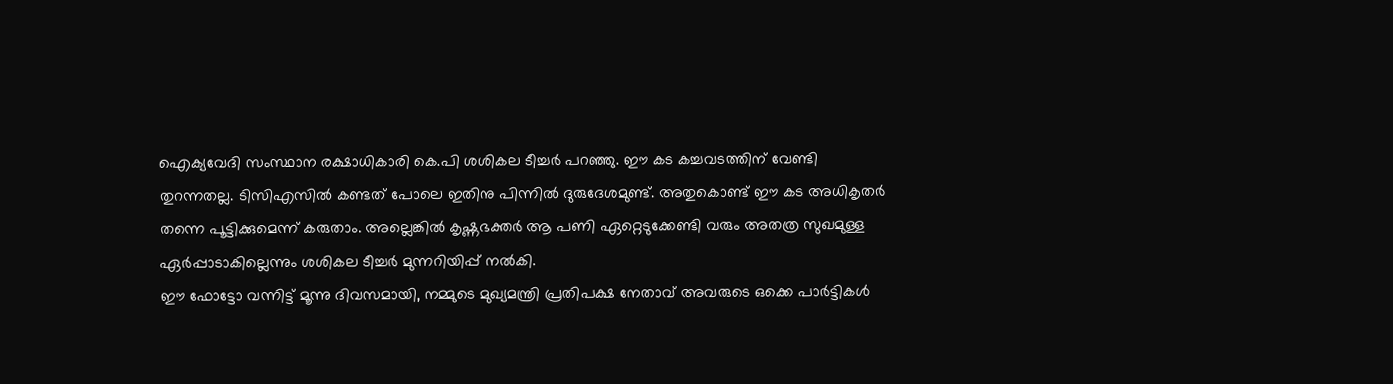ഐക്യവേദി സംസ്ഥാന രക്ഷാധികാരി കെ.പി ശശികല ടീച്ചർ പറഞ്ഞു. ഈ കട കച്ചവടത്തിന് വേണ്ടി തുറന്നതല്ല. ടിസിഎസിൽ കണ്ടത് പോലെ ഇതിനു പിന്നിൽ ദുരുദേശമുണ്ട്. അതുകൊണ്ട് ഈ കട അധികൃതർ തന്നെ പൂട്ടിക്കുമെന്ന് കരുതാം. അല്ലെങ്കിൽ കൃഷ്ണഭക്തർ ആ പണി ഏറ്റെടുക്കേണ്ടി വരും അതത്ര സുഖമുള്ള ഏർപ്പാടാകില്ലെന്നും ശശികല ടീച്ചർ മുന്നറിയിപ്പ് നൽകി.
ഈ ഫോട്ടോ വന്നിട്ട് മൂന്നു ദിവസമായി, നമ്മുടെ മുഖ്യമന്ത്രി പ്രതിപക്ഷ നേതാവ് അവരുടെ ഒക്കെ പാർട്ടികൾ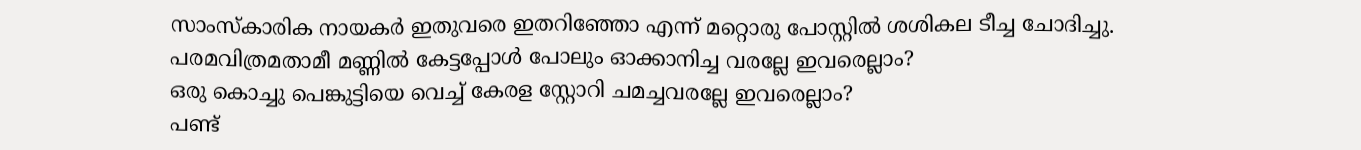സാംസ്കാരിക നായകർ ഇതുവരെ ഇതറിഞ്ഞോ എന്ന് മറ്റൊരു പോസ്റ്റിൽ ശശികല ടീച്ച ചോദിച്ചു. പരമവിത്രമതാമീ മണ്ണിൽ കേട്ടപ്പോൾ പോലും ഓക്കാനിച്ച വരല്ലേ ഇവരെല്ലാം?
ഒരു കൊച്ചു പെങ്കുട്ടിയെ വെച്ച് കേരള സ്റ്റോറി ചമച്ചവരല്ലേ ഇവരെല്ലാം?
പണ്ട്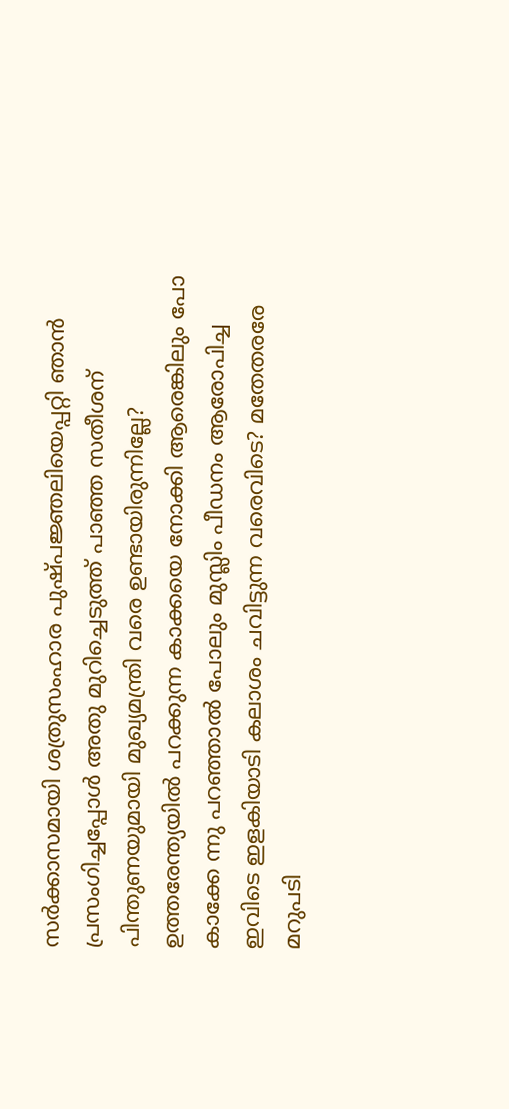സർക്കാസമായി ശത്രുസംഹാര പുഷ്പജ്ഞലിയെപ്പറ്റി ഞാൻ പ്രസംഗിച്ചപ്പോൾ അതു മുറിച്ചെടുത്ത് പാഞ്ഞ സതീശന് പിന്തുണയുമായി മുഖ്യമന്ത്രി വരെ ഉണ്ടായിരുന്നില്ലേ?
ഉത്തരേന്ത്യയിൽ പറക്കുന്ന കാക്കയെ നോക്കി ആരെങ്കിലും പോ കാക്കേ ന്നു പറഞ്ഞാൽ പോലും മുസ്ലിം പീഡനം ആരോപിച്ച ഇവിടെ ഇളകിയാടി കലാശം ചവിട്ടുന്ന വരെവിടെ? മതേതരരേ മറുപടി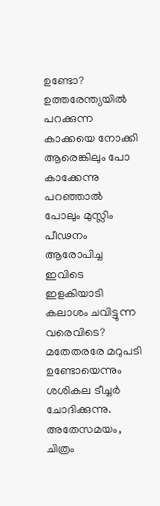ഉണ്ടോ?
ഉത്തരേന്ത്യയിൽ പറക്കുന്ന കാക്കയെ നോക്കി ആരെങ്കിലും പോ കാക്കേന്നു പറഞ്ഞാൽ പോലും മുസ്ലിം പീഢനം ആരോപിച്ച ഇവിടെ ഇളകിയാടി കലാശം ചവിട്ടുന്ന വരെവിടെ? മതേതരരേ മറുപടി ഉണ്ടോയെന്നും ശശികല ടീച്ചർ ചോദിക്കുന്നു. അതേസമയം, ചിത്രം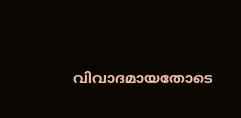വിവാദമായതോടെ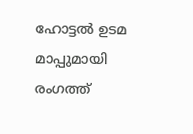ഹോട്ടൽ ഉടമ മാപ്പുമായി രംഗത്ത്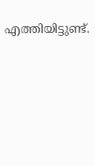എത്തിയിട്ടുണ്ട്.